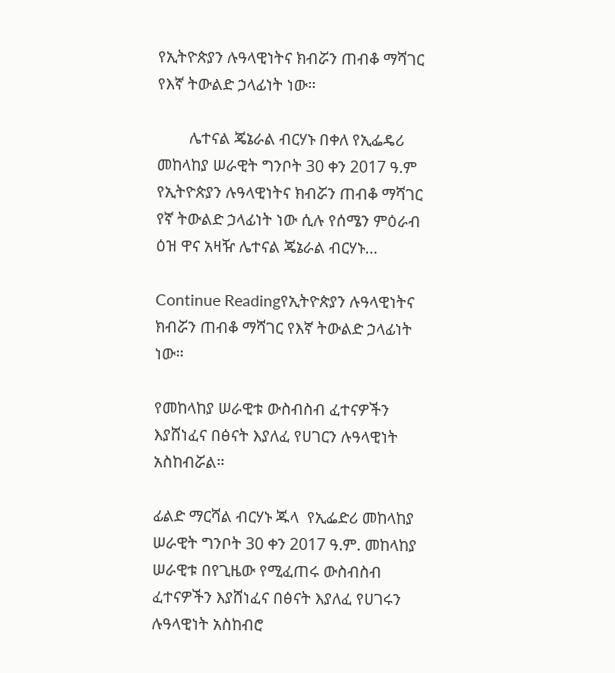የኢትዮጵያን ሉዓላዊነትና ክብሯን ጠብቆ ማሻገር የእኛ ትውልድ ኃላፊነት ነው።

        ሌተናል ጄኔራል ብርሃኑ በቀለ የኢፌዴሪ መከላከያ ሠራዊት ግንቦት 30 ቀን 2017 ዓ.ም የኢትዮጵያን ሉዓላዊነትና ክብሯን ጠብቆ ማሻገር የኛ ትውልድ ኃላፊነት ነው ሲሉ የሰሜን ምዕራብ ዕዝ ዋና አዛዥ ሌተናል ጄኔራል ብርሃኑ…

Continue Readingየኢትዮጵያን ሉዓላዊነትና ክብሯን ጠብቆ ማሻገር የእኛ ትውልድ ኃላፊነት ነው።

የመከላከያ ሠራዊቱ ውስብስብ ፈተናዎችን እያሸነፈና በፅናት እያለፈ የሀገርን ሉዓላዊነት አስከብሯል።

ፊልድ ማርሻል ብርሃኑ ጁላ  የኢፌድሪ መከላከያ ሠራዊት ግንቦት 30 ቀን 2017 ዓ.ም. መከላከያ ሠራዊቱ በየጊዜው የሚፈጠሩ ውስብስብ ፈተናዎችን እያሸነፈና በፅናት እያለፈ የሀገሩን ሉዓላዊነት አስከብሮ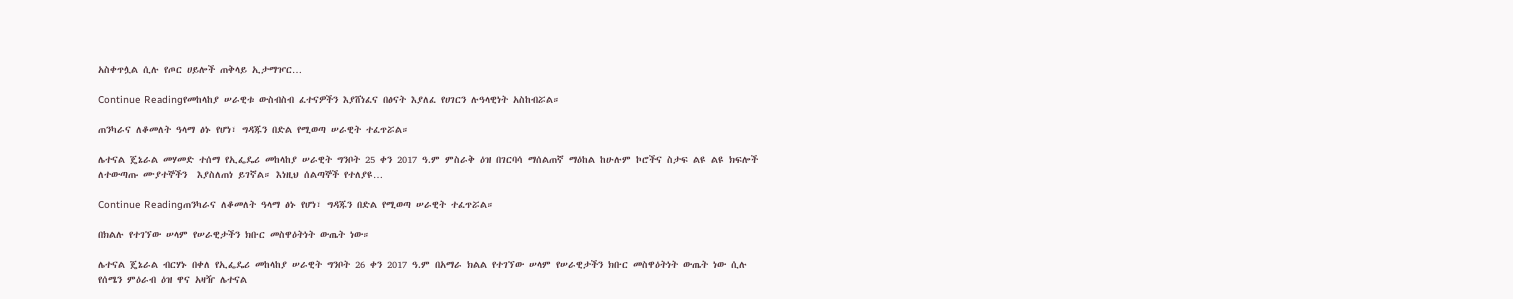አስቀጥሏል ሲሉ የጦር ሀይሎች ጠቅላይ ኢታማዦር…

Continue Readingየመከላከያ ሠራዊቱ ውስብስብ ፈተናዎችን እያሸነፈና በፅናት እያለፈ የሀገርን ሉዓላዊነት አስከብሯል።

ጠንካራና ለቆመለት ዓላማ ፅኑ የሆነ፣ ግዳጁን በድል የሚወጣ ሠራዊት ተፈጥሯል።

ሌተናል ጄኔራል መሃመድ ተሰማ የኢፌዴሪ መከላከያ ሠራዊት ግንቦት 25 ቀን 2017 ዓ.ም ምስራቅ ዕዝ በገርባሳ ማሰልጠኛ ማዕከል ከሁሉም ኮሮችና ስታፍ ልዩ ልዩ ክፍሎች ለተውጣጡ ሙያተኞችን  እያስለጠነ ይገኛል። እነዚህ ሰልጣኞች የተለያዩ…

Continue Readingጠንካራና ለቆመለት ዓላማ ፅኑ የሆነ፣ ግዳጁን በድል የሚወጣ ሠራዊት ተፈጥሯል።

በክልሉ የተገኘው ሠላም የሠራዊታችን ክቡር መስዋዕትነት ውጤት ነው።

ሌተናል ጄኔራል ብርሃኑ በቀለ የኢፌዴሪ መከላከያ ሠራዊት ግንቦት 26 ቀን 2017 ዓ.ም በአማራ ክልል የተገኘው ሠላም የሠራዊታችን ክቡር መስዋዕትነት ውጤት ነው ሲሉ የሰሜን ምዕራብ ዕዝ ዋና አዛዥ ሌተናል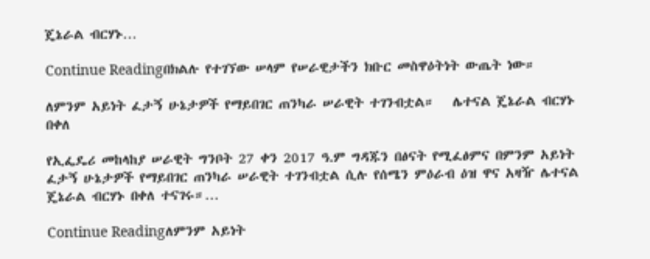ጄኔራል ብርሃኑ…

Continue Readingበክልሉ የተገኘው ሠላም የሠራዊታችን ክቡር መስዋዕትነት ውጤት ነው።

ለምንም አይነት ፈታኝ ሁኔታዎች የማይበገር ጠንካራ ሠራዊት ተገንብቷል።   ሌተናል ጄኔራል ብርሃኑ በቀለ

የኢፌዴሪ መከላከያ ሠራዊት ግንቦት 27 ቀን 2017 ዓ.ም ግዳጁን በፅናት የሚፈፅምና በምንም አይነት ፈታኝ ሁኔታዎች የማይበገር ጠንካራ ሠራዊት ተገንብቷል ሲሉ የሰሜን ምዕራብ ዕዝ ዋና አዛዥ ሌተናል ጄኔራል ብርሃኑ በቀለ ተናገሩ።…

Continue Readingለምንም አይነት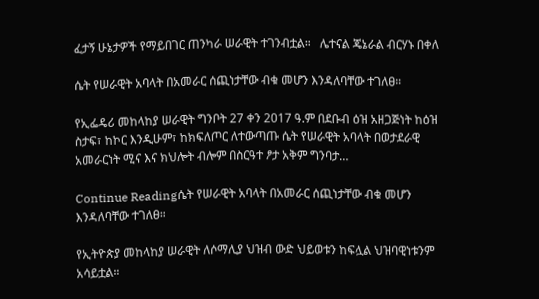ፈታኝ ሁኔታዎች የማይበገር ጠንካራ ሠራዊት ተገንብቷል።   ሌተናል ጄኔራል ብርሃኑ በቀለ

ሴት የሠራዊት አባላት በአመራር ሰጪነታቸው ብቁ መሆን እንዳለባቸው ተገለፀ።

የኢፌዴሪ መከላከያ ሠራዊት ግንቦት 27 ቀን 2017 ዓ.ም በደቡብ ዕዝ አዘጋጅነት ከዕዝ ስታፍ፣ ከኮር እንዲሁም፣ ከክፍለጦር ለተውጣጡ ሴት የሠራዊት አባላት በወታደራዊ አመራርነት ሚና እና ክህሎት ብሎም በስርዓተ ፆታ አቅም ግንባታ…

Continue Readingሴት የሠራዊት አባላት በአመራር ሰጪነታቸው ብቁ መሆን እንዳለባቸው ተገለፀ።

የኢትዮጵያ መከላከያ ሠራዊት ለሶማሊያ ህዝብ ውድ ህይወቱን ከፍሏል ህዝባዊነቱንም አሳይቷል።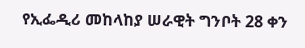የኢፌዲሪ መከላከያ ሠራዊት ግንቦት 28 ቀን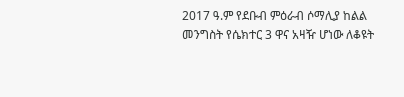2017 ዓ.ም የደቡብ ምዕራብ ሶማሊያ ከልል መንግስት የሴክተር 3 ዋና አዛዥ ሆነው ለቆዩት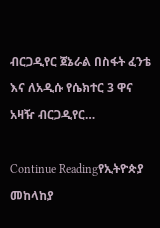ብርጋዲየር ጀኔራል በስፋት ፈንቴ እና ለአዲሱ የሴክተር 3 ዋና አዛዥ ብርጋዲየር…

Continue Readingየኢትዮጵያ መከላከያ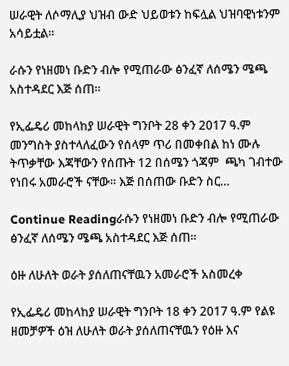ሠራዊት ለሶማሊያ ህዝብ ውድ ህይወቱን ከፍሏል ህዝባዊነቱንም አሳይቷል።

ራሱን የነዘመነ ቡድን ብሎ የሚጠራው ፅንፈኛ ለሰሜን ሜጫ አስተዳደር እጅ ሰጠ።

የኢፌዴሪ መከላከያ ሠራዊት ግንቦት 28 ቀን 2017 ዓ.ም መንግስት ያስተላለፈውን የሰላም ጥሪ በመቀበል ከነ ሙሉ ትጥቃቸው እጃቸውን የሰጡት 12 በሰሜን ጎጃም  ጫካ ገብተው የነበሩ አመራሮች ናቸው። እጅ በሰጠው ቡድን ስር…

Continue Readingራሱን የነዘመነ ቡድን ብሎ የሚጠራው ፅንፈኛ ለሰሜን ሜጫ አስተዳደር እጅ ሰጠ።

ዕዙ ለሁለት ወራት ያሰለጠናቸዉን አመራሮች አስመረቀ

የኢፌዴሪ መከላከያ ሠራዊት ግንቦት 18 ቀን 2017 ዓ.ም የልዩ ዘመቻዎች ዕዝ ለሁለት ወራት ያሰለጠናቸዉን የዕዙ እና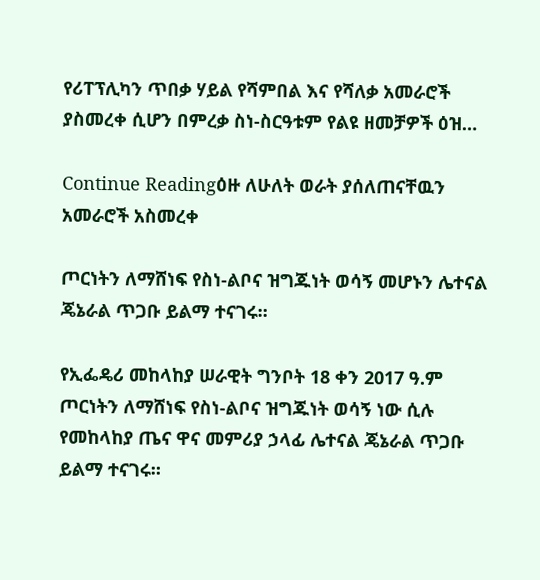የሪፐፕሊካን ጥበቃ ሃይል የሻምበል እና የሻለቃ አመራሮች ያስመረቀ ሲሆን በምረቃ ስነ-ስርዓቱም የልዩ ዘመቻዎች ዕዝ…

Continue Readingዕዙ ለሁለት ወራት ያሰለጠናቸዉን አመራሮች አስመረቀ

ጦርነትን ለማሸነፍ የስነ-ልቦና ዝግጁነት ወሳኝ መሆኑን ሌተናል ጄኔራል ጥጋቡ ይልማ ተናገሩ።

የኢፌዴሪ መከላከያ ሠራዊት ግንቦት 18 ቀን 2017 ዓ.ም ጦርነትን ለማሸነፍ የስነ-ልቦና ዝግጁነት ወሳኝ ነው ሲሉ የመከላከያ ጤና ዋና መምሪያ ኃላፊ ሌተናል ጄኔራል ጥጋቡ ይልማ ተናገሩ።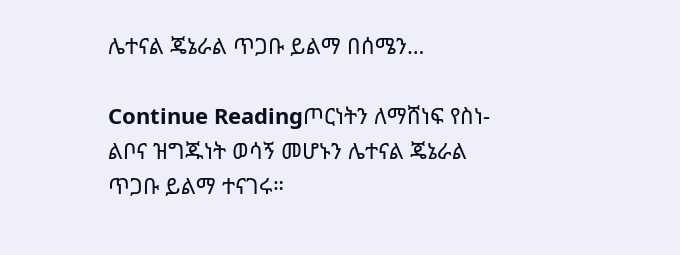ሌተናል ጄኔራል ጥጋቡ ይልማ በሰሜን…

Continue Readingጦርነትን ለማሸነፍ የስነ-ልቦና ዝግጁነት ወሳኝ መሆኑን ሌተናል ጄኔራል ጥጋቡ ይልማ ተናገሩ።